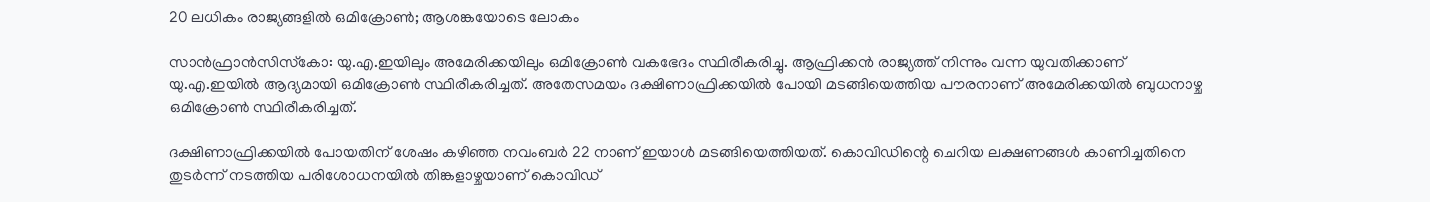20 ലധികം രാജ്യങ്ങളിൽ ഒമിക്രോണ്‍; ആശങ്കയോടെ ലോകം

സാന്‍ഫ്രാന്‍സിസ്‌കോ: യു.എ.ഇയിലും അമേരിക്കയിലും ഒമിക്രോണ്‍ വകഭേദം സ്ഥിരീകരിച്ചു. ആഫ്രിക്കന്‍ രാജ്യത്ത് നിന്നും വന്ന യുവതിക്കാണ് യു.എ.ഇയില്‍ ആദ്യമായി ഒമിക്രോണ്‍ സ്ഥിരീകരിച്ചത്. അതേസമയം ദക്ഷിണാഫ്രിക്കയില്‍ പോയി മടങ്ങിയെത്തിയ പൗരനാണ് അമേരിക്കയില്‍ ബുധനാഴ്ച ഒമിക്രോണ്‍ സ്ഥിരീകരിച്ചത്.

ദക്ഷിണാഫ്രിക്കയില്‍ പോയതിന് ശേഷം കഴിഞ്ഞ നവംബര്‍ 22 നാണ് ഇയാള്‍ മടങ്ങിയെത്തിയത്. കൊവിഡിന്റെ ചെറിയ ലക്ഷണങ്ങള്‍ കാണിച്ചതിനെ തുടര്‍ന്ന് നടത്തിയ പരിശോധനയില്‍ തിങ്കളാഴ്ചയാണ് കൊവിഡ്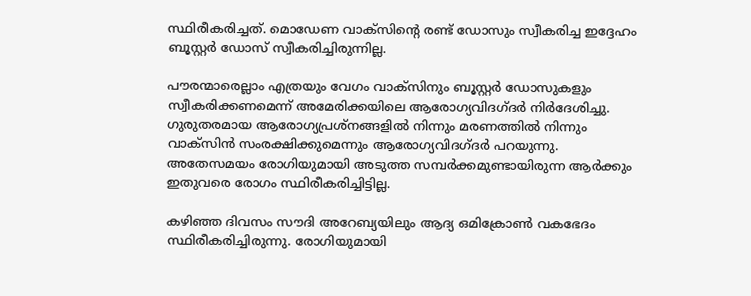സ്ഥിരീകരിച്ചത്. മൊഡേണ വാക്‌സിന്റെ രണ്ട് ഡോസും സ്വീകരിച്ച ഇദ്ദേഹം ബൂസ്റ്റര്‍ ഡോസ് സ്വീകരിച്ചിരുന്നില്ല.

പൗരന്മാരെല്ലാം എത്രയും വേഗം വാക്‌സിനും ബൂസ്റ്റര്‍ ഡോസുകളും സ്വീകരിക്കണമെന്ന് അമേരിക്കയിലെ ആരോഗ്യവിദഗ്ദര്‍ നിര്‍ദേശിച്ചു. ഗുരുതരമായ ആരോഗ്യപ്രശ്‌നങ്ങളില്‍ നിന്നും മരണത്തില്‍ നിന്നും വാക്‌സിന്‍ സംരക്ഷിക്കുമെന്നും ആരോഗ്യവിദഗ്ദര്‍ പറയുന്നു. അതേസമയം രോഗിയുമായി അടുത്ത സമ്പര്‍ക്കമുണ്ടായിരുന്ന ആര്‍ക്കും ഇതുവരെ രോഗം സ്ഥിരീകരിച്ചിട്ടില്ല.

കഴിഞ്ഞ ദിവസം സൗദി അറേബ്യയിലും ആദ്യ ഒമിക്രോണ്‍ വകഭേദം സ്ഥിരീകരിച്ചിരുന്നു. രോഗിയുമായി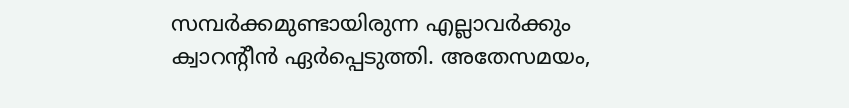സമ്പര്‍ക്കമുണ്ടായിരുന്ന എല്ലാവര്‍ക്കും ക്വാറന്റീന്‍ ഏര്‍പ്പെടുത്തി. അതേസമയം,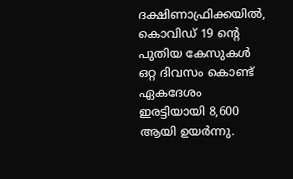ദക്ഷിണാഫ്രിക്കയില്‍, കൊവിഡ് 19 ന്റെ പുതിയ കേസുകള്‍ ഒറ്റ ദിവസം കൊണ്ട് ഏകദേശം ഇരട്ടിയായി 8,600 ആയി ഉയര്‍ന്നു.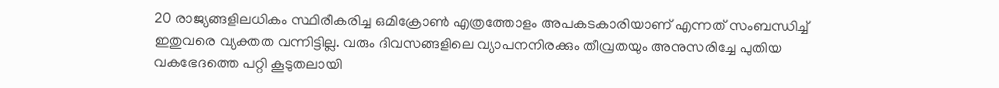20 രാജ്യങ്ങളിലധികം സ്ഥിരീകരിച്ച ഒമിക്രോണ്‍ എത്രത്തോളം അപകടകാരിയാണ് എന്നത് സംബന്ധിച്ച് ഇതുവരെ വ്യക്തത വന്നിട്ടില്ല. വരും ദിവസങ്ങളിലെ വ്യാപനനിരക്കും തീവ്രതയും അനുസരിച്ചേ പുതിയ വകഭേദത്തെ പറ്റി കൂടുതലായി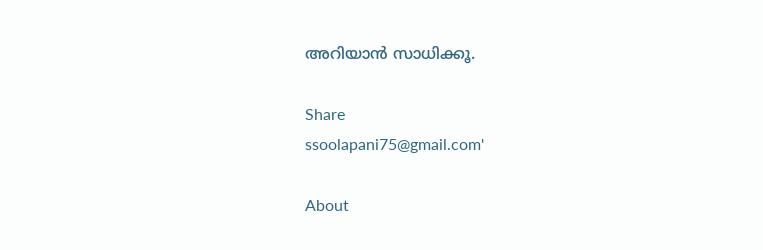അറിയാന്‍ സാധിക്കൂ.

Share
ssoolapani75@gmail.com'

About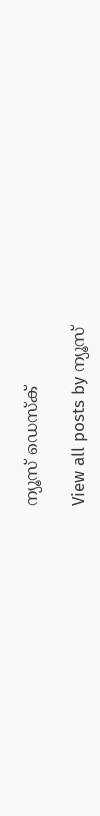ന്യൂസ് ഡെസ്ക്

View all posts by ന്യൂസ്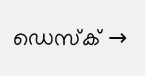ഡെസ്ക് →